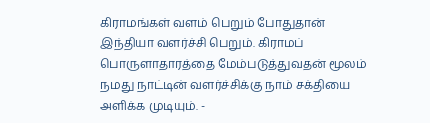கிராமங்கள் வளம் பெறும் போதுதான் இந்தியா வளர்ச்சி பெறும். கிராமப் பொருளாதாரத்தை மேம்படுத்துவதன் மூலம் நமது நாட்டின் வளர்ச்சிக்கு நாம் சக்தியை அளிக்க முடியும். -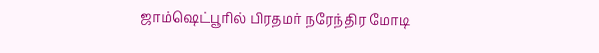ஜாம்ஷெட்பூரில் பிரதமர் நரேந்திர மோடி